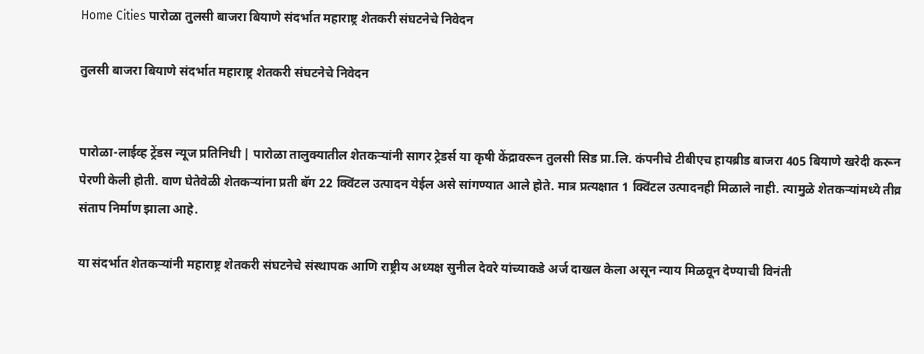Home Cities पारोळा तुलसी बाजरा बियाणे संदर्भात महाराष्ट्र शेतकरी संघटनेचे निवेदन

तुलसी बाजरा बियाणे संदर्भात महाराष्ट्र शेतकरी संघटनेचे निवेदन


पारोळा-लाईव्ह ट्रेंडस न्यूज प्रतिनिधी | पारोळा तालुक्यातील शेतकऱ्यांनी सागर ट्रेडर्स या कृषी केंद्रावरून तुलसी सिड प्रा.लि. कंपनीचे टीबीएच हायब्रीड बाजरा 405 बियाणे खरेदी करून पेरणी केली होती. वाण घेतेवेळी शेतकऱ्यांना प्रती बॅग 22 क्विंटल उत्पादन येईल असे सांगण्यात आले होते. मात्र प्रत्यक्षात 1 क्विंटल उत्पादनही मिळाले नाही. त्यामुळे शेतकऱ्यांमध्ये तीव्र संताप निर्माण झाला आहे.

या संदर्भात शेतकऱ्यांनी महाराष्ट्र शेतकरी संघटनेचे संस्थापक आणि राष्ट्रीय अध्यक्ष सुनील देवरे यांच्याकडे अर्ज दाखल केला असून न्याय मिळवून देण्याची विनंती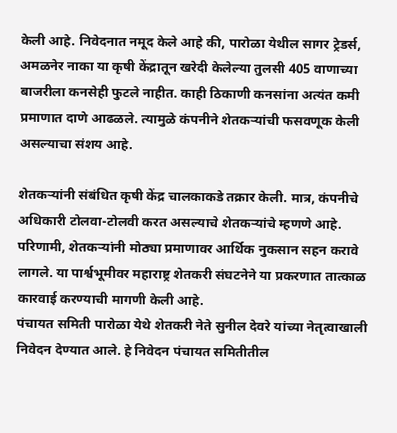केली आहे. निवेदनात नमूद केले आहे की, पारोळा येथील सागर ट्रेडर्स, अमळनेर नाका या कृषी केंद्रातून खरेदी केलेल्या तुलसी 405 वाणाच्या बाजरीला कनसेही फुटले नाहीत. काही ठिकाणी कनसांना अत्यंत कमी प्रमाणात दाणे आढळले. त्यामुळे कंपनीने शेतकऱ्यांची फसवणूक केली असल्याचा संशय आहे.

शेतकऱ्यांनी संबंधित कृषी केंद्र चालकाकडे तक्रार केली. मात्र, कंपनीचे अधिकारी टोलवा-टोलवी करत असल्याचे शेतकऱ्यांचे म्हणणे आहे. परिणामी, शेतकऱ्यांनी मोठ्या प्रमाणावर आर्थिक नुकसान सहन करावे लागले. या पार्श्वभूमीवर महाराष्ट्र शेतकरी संघटनेने या प्रकरणात तात्काळ कारवाई करण्याची मागणी केली आहे.
पंचायत समिती पारोळा येथे शेतकरी नेते सुनील देवरे यांच्या नेतृत्वाखाली निवेदन देण्यात आले. हे निवेदन पंचायत समितीतील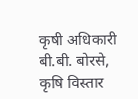कृषी अधिकारी बी.बी. बोरसे, कृषि विस्तार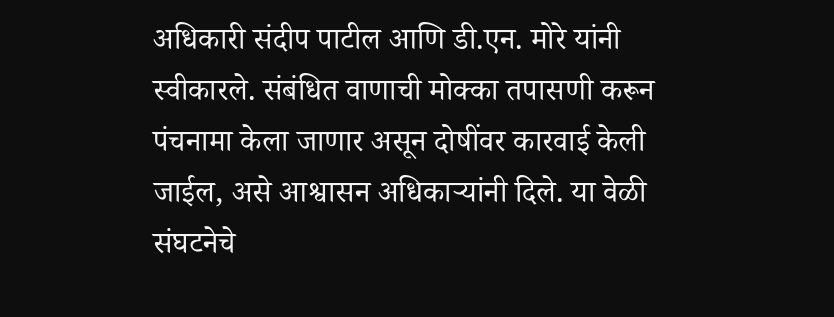अधिकारी संदीप पाटील आणि डी.एन. मोरे यांनी स्वीकारले. संबंधित वाणाची मोक्का तपासणी करून पंचनामा केला जाणार असून दोषींवर कारवाई केली जाईल, असे आश्वासन अधिकाऱ्यांनी दिले. या वेळी संघटनेचे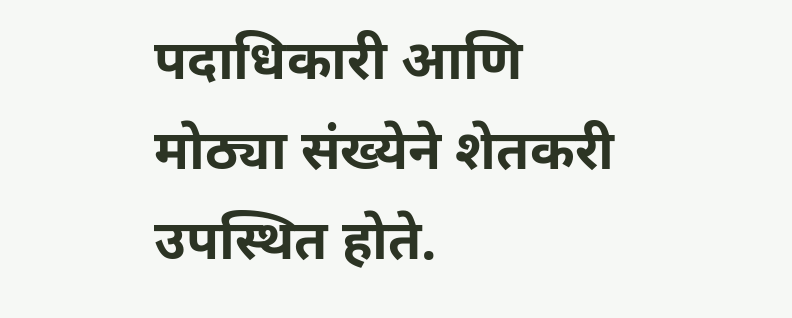पदाधिकारी आणि मोठ्या संख्येने शेतकरी उपस्थित होते.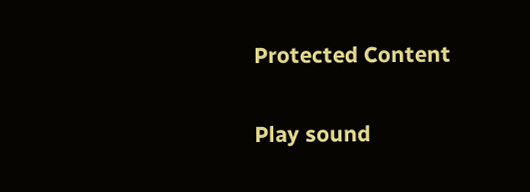Protected Content

Play sound